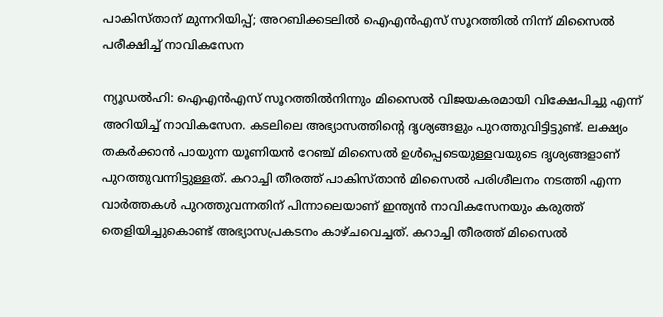പാകിസ്താന് മുന്നറിയിപ്പ്‌; അറബിക്കടലില്‍ ഐഎന്‍എസ് സൂറത്തില്‍ നിന്ന് മിസൈല്‍ പരീക്ഷിച്ച് നാവികസേന

ന്യൂഡല്‍ഹി: ഐഎന്‍എസ് സൂറത്തില്‍നിന്നും മിസൈല്‍ വിജയകരമായി വിക്ഷേപിച്ചു എന്ന് അറിയിച്ച് നാവികസേന. കടലിലെ അഭ്യാസത്തിന്റെ ദൃശ്യങ്ങളും പുറത്തുവിട്ടിട്ടുണ്ട്. ലക്ഷ്യം തകര്‍ക്കാന്‍ പായുന്ന യൂണിയന്‍ റേഞ്ച് മിസൈല്‍ ഉള്‍പ്പെടെയുള്ളവയുടെ ദൃശ്യങ്ങളാണ് പുറത്തുവന്നിട്ടുള്ളത്. കറാച്ചി തീരത്ത് പാകിസ്താന്‍ മിസൈല്‍ പരിശീലനം നടത്തി എന്ന വാര്‍ത്തകള്‍ പുറത്തുവന്നതിന് പിന്നാലെയാണ് ഇന്ത്യന്‍ നാവികസേനയും കരുത്ത് തെളിയിച്ചുകൊണ്ട് അഭ്യാസപ്രകടനം കാഴ്ചവെച്ചത്. കറാച്ചി തീരത്ത് മിസൈല്‍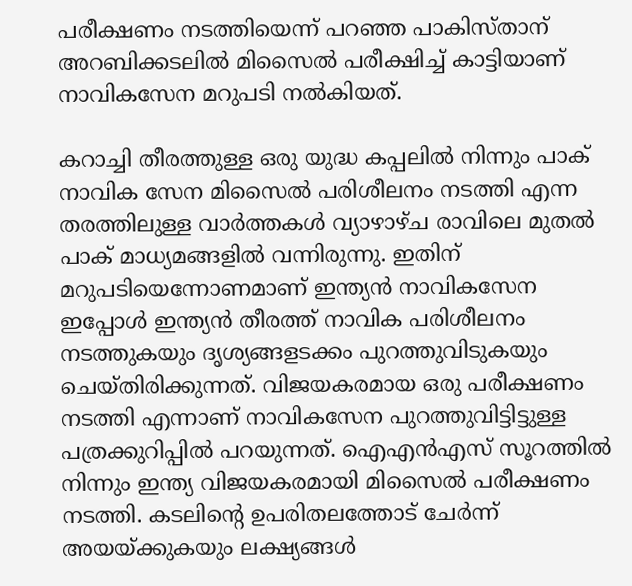പരീക്ഷണം നടത്തിയെന്ന് പറഞ്ഞ പാകിസ്താന് അറബിക്കടലില്‍ മിസൈല്‍ പരീക്ഷിച്ച് കാട്ടിയാണ് നാവികസേന മറുപടി നല്‍കിയത്.

കറാച്ചി തീരത്തുള്ള ഒരു യുദ്ധ കപ്പലില്‍ നിന്നും പാക് നാവിക സേന മിസൈല്‍ പരിശീലനം നടത്തി എന്ന തരത്തിലുള്ള വാര്‍ത്തകള്‍ വ്യാഴാഴ്ച രാവിലെ മുതല്‍ പാക് മാധ്യമങ്ങളില്‍ വന്നിരുന്നു. ഇതിന് മറുപടിയെന്നോണമാണ് ഇന്ത്യന്‍ നാവികസേന ഇപ്പോള്‍ ഇന്ത്യന്‍ തീരത്ത് നാവിക പരിശീലനം നടത്തുകയും ദൃശ്യങ്ങളടക്കം പുറത്തുവിടുകയും ചെയ്തിരിക്കുന്നത്. വിജയകരമായ ഒരു പരീക്ഷണം നടത്തി എന്നാണ് നാവികസേന പുറത്തുവിട്ടിട്ടുള്ള പത്രക്കുറിപ്പില്‍ പറയുന്നത്. ഐഎന്‍എസ് സൂറത്തില്‍ നിന്നും ഇന്ത്യ വിജയകരമായി മിസൈല്‍ പരീക്ഷണം നടത്തി. കടലിന്റെ ഉപരിതലത്തോട് ചേര്‍ന്ന് അയയ്ക്കുകയും ലക്ഷ്യങ്ങള്‍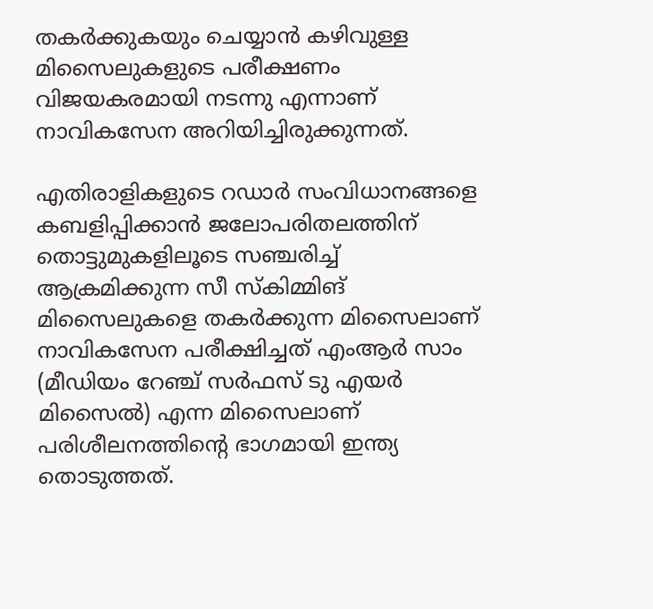തകര്‍ക്കുകയും ചെയ്യാന്‍ കഴിവുള്ള മിസൈലുകളുടെ പരീക്ഷണം വിജയകരമായി നടന്നു എന്നാണ് നാവികസേന അറിയിച്ചിരുക്കുന്നത്.

എതിരാളികളുടെ റഡാര്‍ സംവിധാനങ്ങളെ കബളിപ്പിക്കാന്‍ ജലോപരിതലത്തിന് തൊട്ടുമുകളിലൂടെ സഞ്ചരിച്ച് ആക്രമിക്കുന്ന സീ സ്‌കിമ്മിങ് മിസൈലുകളെ തകര്‍ക്കുന്ന മിസൈലാണ് നാവികസേന പരീക്ഷിച്ചത് എംആര്‍ സാം (മീഡിയം റേഞ്ച് സര്‍ഫസ് ടു എയര്‍ മിസൈല്‍) എന്ന മിസൈലാണ് പരിശീലനത്തിന്റെ ഭാഗമായി ഇന്ത്യ തൊടുത്തത്.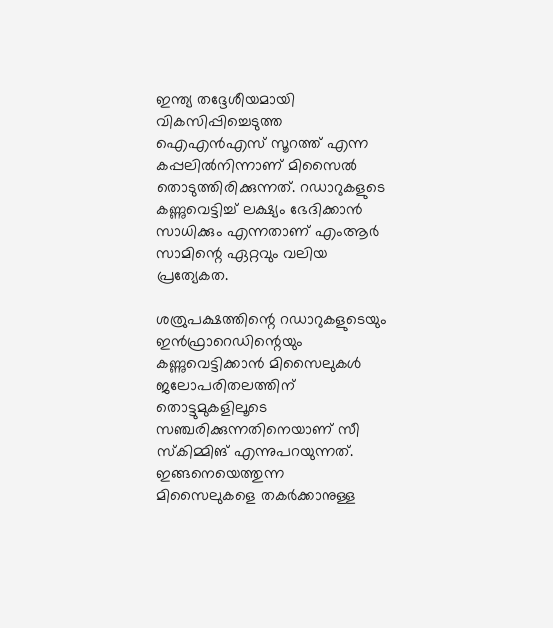ഇന്ത്യ തദ്ദേശീയമായി വികസിപ്പിച്ചെടുത്ത ഐഎന്‍എസ് സൂറത്ത് എന്ന കപ്പലില്‍നിന്നാണ് മിസൈല്‍ തൊടുത്തിരിക്കുന്നത്. റഡാറുകളുടെ കണ്ണുവെട്ടിച്ച് ലക്ഷ്യം ഭേദിക്കാന്‍ സാധിക്കും എന്നതാണ് എംആര്‍ സാമിന്റെ ഏറ്റവും വലിയ പ്രത്യേകത.

ശത്രുപക്ഷത്തിന്റെ റഡാറുകളുടെയും ഇന്‍ഫ്രാറെഡിന്റെയും കണ്ണുവെട്ടിക്കാന്‍ മിസൈലുകള്‍ ജലോപരിതലത്തിന് തൊട്ടുമുകളിലൂടെ സഞ്ചരിക്കുന്നതിനെയാണ് സീ സ്‌കിമ്മിങ് എന്നുപറയുന്നത്. ഇങ്ങനെയെത്തുന്ന മിസൈലുകളെ തകര്‍ക്കാനുള്ള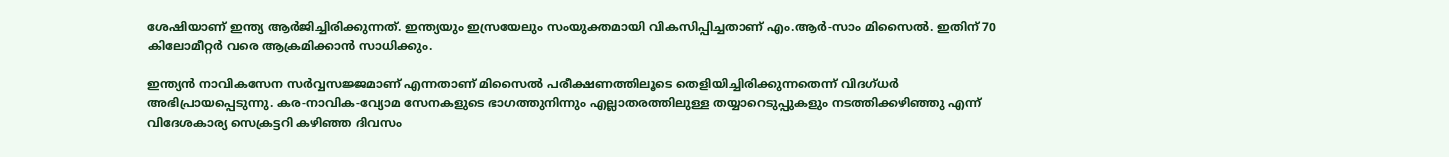ശേഷിയാണ് ഇന്ത്യ ആര്‍ജിച്ചിരിക്കുന്നത്. ഇന്ത്യയും ഇസ്രയേലും സംയുക്തമായി വികസിപ്പിച്ചതാണ് എം.ആര്‍-സാം മിസൈല്‍. ഇതിന് 70 കിലോമീറ്റര്‍ വരെ ആക്രമിക്കാന്‍ സാധിക്കും.

ഇന്ത്യന്‍ നാവികസേന സര്‍വ്വസജ്ജമാണ് എന്നതാണ് മിസൈല്‍ പരീക്ഷണത്തിലൂടെ തെളിയിച്ചിരിക്കുന്നതെന്ന് വിദഗ്ധര്‍ അഭിപ്രായപ്പെടുന്നു. കര-നാവിക-വ്യോമ സേനകളുടെ ഭാഗത്തുനിന്നും എല്ലാതരത്തിലുള്ള തയ്യാറെടുപ്പുകളും നടത്തിക്കഴിഞ്ഞു എന്ന് വിദേശകാര്യ സെക്രട്ടറി കഴിഞ്ഞ ദിവസം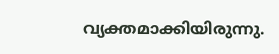വ്യക്തമാക്കിയിരുന്നു.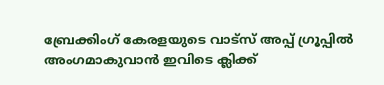ബ്രേക്കിംഗ് കേരളയുടെ വാട്സ് അപ്പ് ഗ്രൂപ്പിൽ അംഗമാകുവാൻ ഇവിടെ ക്ലിക്ക്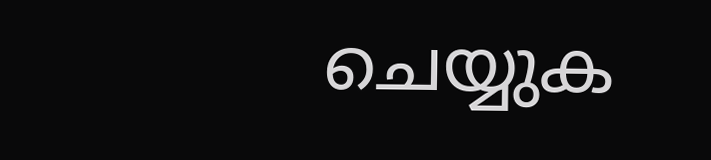ചെയ്യുക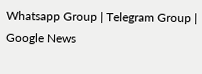Whatsapp Group | Telegram Group | Google News